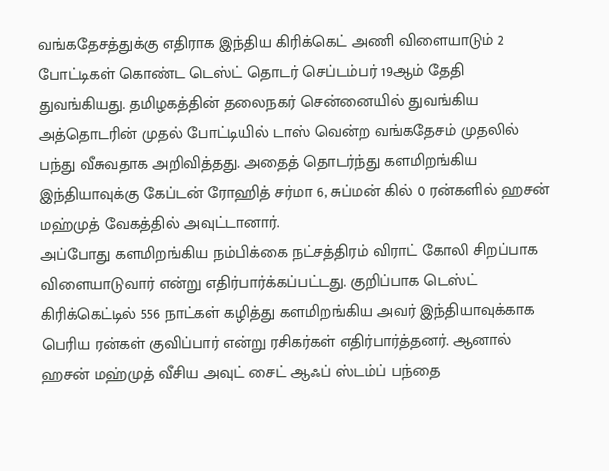வங்கதேசத்துக்கு எதிராக இந்திய கிரிக்கெட் அணி விளையாடும் 2 போட்டிகள் கொண்ட டெஸ்ட் தொடர் செப்டம்பர் 19ஆம் தேதி துவங்கியது. தமிழகத்தின் தலைநகர் சென்னையில் துவங்கிய அத்தொடரின் முதல் போட்டியில் டாஸ் வென்ற வங்கதேசம் முதலில் பந்து வீசுவதாக அறிவித்தது. அதைத் தொடர்ந்து களமிறங்கிய இந்தியாவுக்கு கேப்டன் ரோஹித் சர்மா 6, சுப்மன் கில் 0 ரன்களில் ஹசன் மஹ்முத் வேகத்தில் அவுட்டானார்.
அப்போது களமிறங்கிய நம்பிக்கை நட்சத்திரம் விராட் கோலி சிறப்பாக விளையாடுவார் என்று எதிர்பார்க்கப்பட்டது. குறிப்பாக டெஸ்ட் கிரிக்கெட்டில் 556 நாட்கள் கழித்து களமிறங்கிய அவர் இந்தியாவுக்காக பெரிய ரன்கள் குவிப்பார் என்று ரசிகர்கள் எதிர்பார்த்தனர். ஆனால் ஹசன் மஹ்முத் வீசிய அவுட் சைட் ஆஃப் ஸ்டம்ப் பந்தை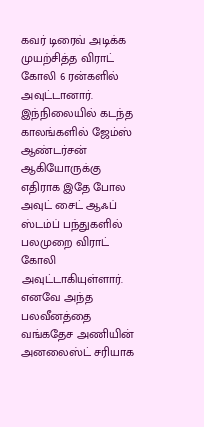கவர் டிரைவ் அடிக்க முயற்சித்த விராட் கோலி 6 ரன்களில் அவுட்டானார்.
இந்நிலையில் கடந்த காலங்களில் ஜேம்ஸ் ஆண்டர்சன் ஆகியோருக்கு எதிராக இதே போல அவுட் சைட் ஆஃப் ஸ்டம்ப் பந்துகளில் பலமுறை விராட் கோலி அவுட்டாகியுள்ளார். எனவே அந்த பலவீனத்தை வங்கதேச அணியின் அனலைஸ்ட் சரியாக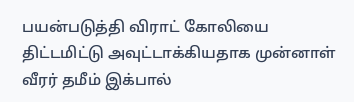பயன்படுத்தி விராட் கோலியை திட்டமிட்டு அவுட்டாக்கியதாக முன்னாள் வீரர் தமீம் இக்பால்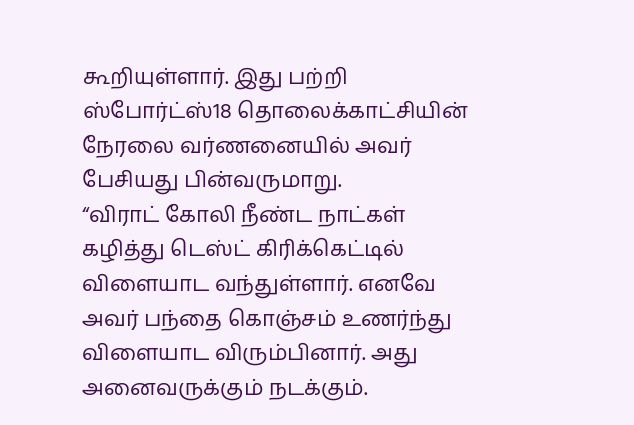கூறியுள்ளார். இது பற்றி ஸ்போர்ட்ஸ்18 தொலைக்காட்சியின் நேரலை வர்ணனையில் அவர் பேசியது பின்வருமாறு.
“விராட் கோலி நீண்ட நாட்கள் கழித்து டெஸ்ட் கிரிக்கெட்டில் விளையாட வந்துள்ளார். எனவே அவர் பந்தை கொஞ்சம் உணர்ந்து விளையாட விரும்பினார். அது அனைவருக்கும் நடக்கும்.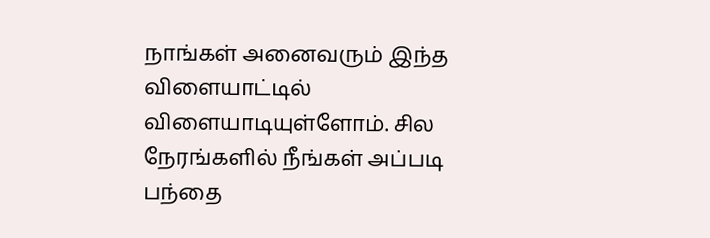நாங்கள் அனைவரும் இந்த விளையாட்டில் விளையாடியுள்ளோம். சில நேரங்களில் நீங்கள் அப்படி பந்தை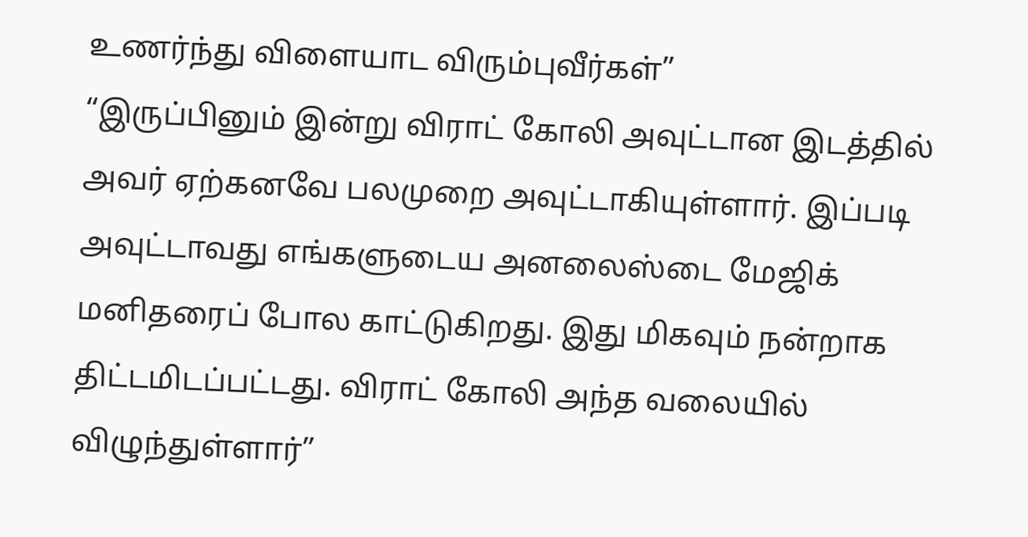உணர்ந்து விளையாட விரும்புவீர்கள்”
“இருப்பினும் இன்று விராட் கோலி அவுட்டான இடத்தில் அவர் ஏற்கனவே பலமுறை அவுட்டாகியுள்ளார். இப்படி அவுட்டாவது எங்களுடைய அனலைஸ்டை மேஜிக் மனிதரைப் போல காட்டுகிறது. இது மிகவும் நன்றாக திட்டமிடப்பட்டது. விராட் கோலி அந்த வலையில் விழுந்துள்ளார்”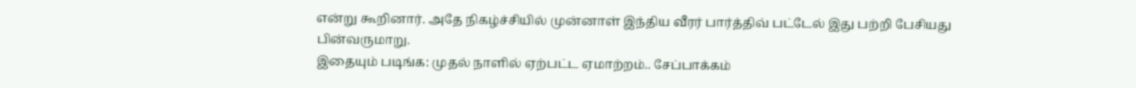என்று கூறினார். அதே நிகழ்ச்சியில் முன்னாள் இந்திய வீரர் பார்த்திவ் பட்டேல் இது பற்றி பேசியது பின்வருமாறு.
இதையும் படிங்க: முதல் நாளில் ஏற்பட்ட ஏமாற்றம்.. சேப்பாக்கம்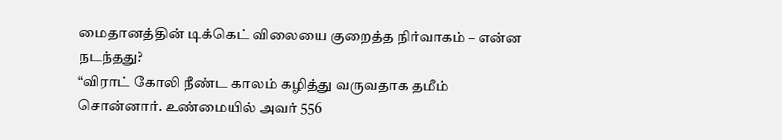மைதானத்தின் டிக்கெட் விலையை குறைத்த நிர்வாகம் – என்ன நடந்தது?
“விராட் கோலி நீண்ட காலம் கழித்து வருவதாக தமீம் சொன்னார். உண்மையில் அவர் 556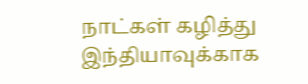நாட்கள் கழித்து இந்தியாவுக்காக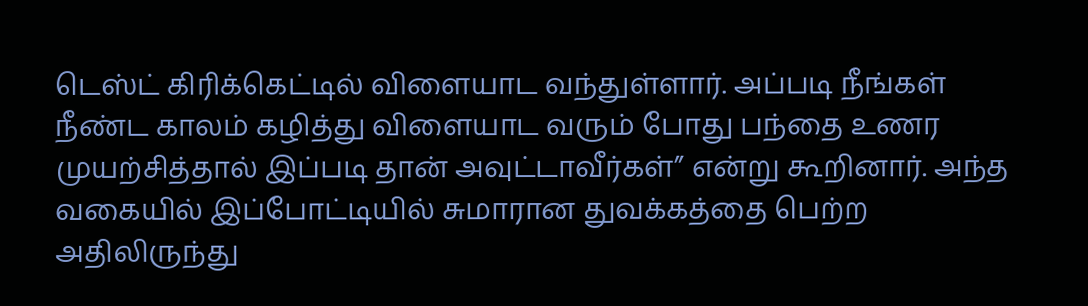டெஸ்ட் கிரிக்கெட்டில் விளையாட வந்துள்ளார். அப்படி நீங்கள் நீண்ட காலம் கழித்து விளையாட வரும் போது பந்தை உணர முயற்சித்தால் இப்படி தான் அவுட்டாவீர்கள்” என்று கூறினார். அந்த வகையில் இப்போட்டியில் சுமாரான துவக்கத்தை பெற்ற அதிலிருந்து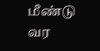மீண்டு வர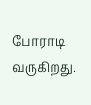போராடி வருகிறது.